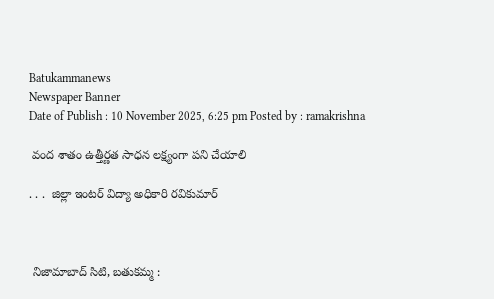Batukammanews
Newspaper Banner
Date of Publish : 10 November 2025, 6:25 pm Posted by : ramakrishna

 వంద శాతం ఉత్తీర్ణత సాధన లక్ష్యంగా పని చేయాలి

. . .  జిల్లా ఇంటర్ విద్యా అధికారి రవికుమార్



 నిజామాబాద్ సిటి, బతుకమ్మ :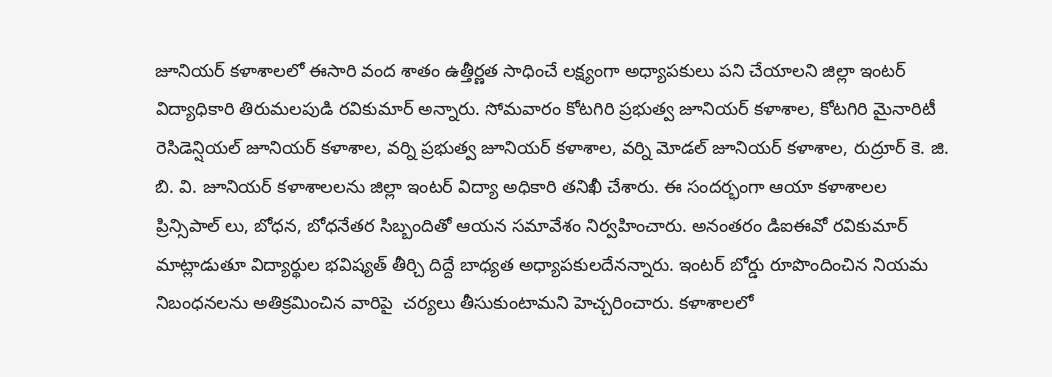జూనియర్ కళాశాలలో ఈసారి వంద శాతం ఉత్తీర్ణత సాధించే లక్ష్యంగా అధ్యాపకులు పని చేయాలని జిల్లా ఇంటర్ విద్యాధికారి తిరుమలపుడి రవికుమార్ అన్నారు. సోమవారం కోటగిరి ప్రభుత్వ జూనియర్ కళాశాల, కోటగిరి మైనారిటీ రెసిడెన్షియల్ జూనియర్ కళాశాల, వర్ని ప్రభుత్వ జూనియర్ కళాశాల, వర్ని మోడల్ జూనియర్ కళాశాల, రుద్రూర్ కె. జి. బి. వి. జూనియర్ కళాశాలలను జిల్లా ఇంటర్ విద్యా అధికారి తనిఖీ చేశారు. ఈ సందర్భంగా ఆయా కళాశాలల ప్రిన్సిపాల్ లు, బోధన, బోధనేతర సిబ్బందితో ఆయన సమావేశం నిర్వహించారు. అనంతరం డిఐఈవో రవికుమార్ మాట్లాడుతూ విద్యార్థుల భవిష్యత్ తీర్చి దిద్దే బాధ్యత అధ్యాపకులదేనన్నారు. ఇంటర్ బోర్డు రూపొందించిన నియమ నిబంధనలను అతిక్రమించిన వారిపై  చర్యలు తీసుకుంటామని హెచ్చరించారు. కళాశాలలో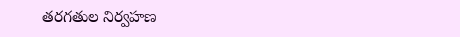తరగతుల నిర్వహణ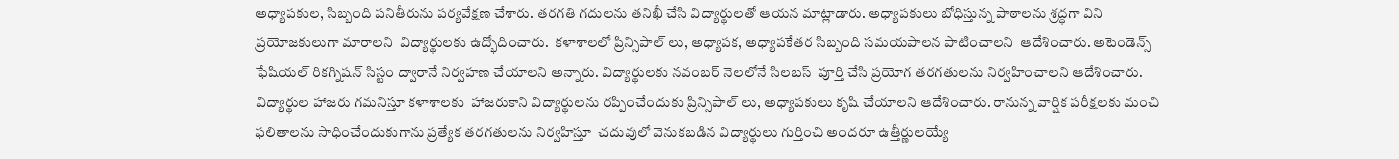అధ్యాపకుల, సిబ్బంది పనితీరును పర్యవేక్షణ చేశారు. తరగతి గదులను తనిఖీ చేసి విద్యార్థులతో ఆయన మాట్లాడారు. అధ్యాపకులు బోధిస్తున్న పాఠాలను శ్రద్ధగా విని  ప్రయోజకులుగా మారాలని  విద్యార్థులకు ఉద్భోదించారు.  కళాశాలలో ప్రిన్సిపాల్ లు, అధ్యాపక, అధ్యాపకేతర సిబ్బంది సమయపాలన పాటించాలని  ఆదేశించారు. అటెండెన్స్  ఫేషియల్ రికగ్నిషన్ సిస్టం ద్వారానే నిర్వహణ చేయాలని అన్నారు. విద్యార్థులకు నవంబర్ నెలలోనే సిలబస్  పూర్తి చేసి ప్రయోగ తరగతులను నిర్వహించాలని ఆదేశించారు. విద్యార్థుల హాజరు గమనిస్తూ కళాశాలకు  హాజరుకాని విద్యార్థులను రప్పించేందుకు ప్రిన్సిపాల్ లు, అధ్యాపకులు కృషి చేయాలని ఆదేశించారు. రానున్న వార్షిక పరీక్షలకు మంచి ఫలితాలను సాధించేందుకుగాను ప్రత్యేక తరగతులను నిర్వహిస్తూ  చదువులో వెనుకబడిన విద్యార్థులు గుర్తించి అందరూ ఉత్తీర్ణులయ్యే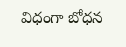విధంగా బోధన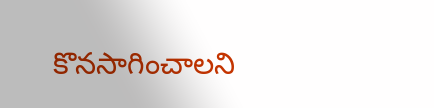కొనసాగించాలని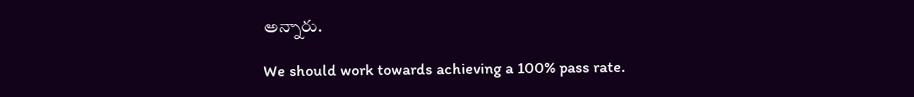అన్నారు.

We should work towards achieving a 100% pass rate.